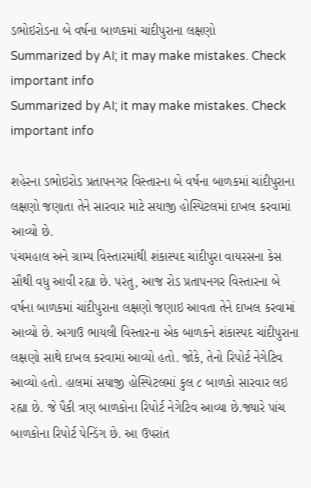ડભોઇરોડના બે વર્ષના બાળકમાં ચાંદીપુરાના લક્ષણો
Summarized by AI; it may make mistakes. Check important info
Summarized by AI; it may make mistakes. Check important info

શહેરના ડભોઇરોડ પ્રતાપનગર વિસ્તારના બે વર્ષના બાળકમાં ચાંદીપુરાના લક્ષણો જણાતા તેને સારવાર માટે સયાજી હોસ્પિટલમાં દાખલ કરવામાં આવ્યો છે.
પંચમહાલ અને ગ્રામ્ય વિસ્તારમાંથી શંકાસ્પદ ચાંદીપુરા વાયરસના કેસ સૌથી વધુ આવી રહ્યા છે. પરંતુ, આજ રોડ પ્રતાપનગર વિસ્તારના બે વર્ષના બાળકમાં ચાંદીપુરાના લક્ષણો જણાઇ આવતા તેને દાખલ કરવામાં આવ્યો છે. અગાઉ ભાયલી વિસ્તારના એક બાળકને શંકાસ્પદ ચાંદીપુરાના લક્ષણો સાથે દાખલ કરવામાં આવ્યો હતો. જોકે, તેનો રિપોર્ટ નેગેટિવ આવ્યો હતો. હાલમાં સયાજી હોસ્પિટલમાં કુલ ૮ બાળકો સારવાર લઇ રહ્યા છે. જે પૈકી ત્રણ બાળકોના રિપોર્ટ નેગેટિવ આવ્યા છે.જ્યારે પાંચ બાળકોના રિપોર્ટ પેન્ડિંગ છે. આ ઉપરાંત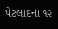પેટલાદના ૧૨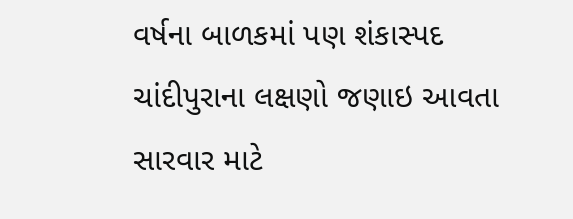વર્ષના બાળકમાં પણ શંકાસ્પદ ચાંદીપુરાના લક્ષણો જણાઇ આવતા સારવાર માટે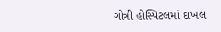ગોત્રી હોસ્પિટલમાં દાખલ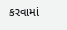કરવામાં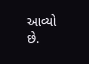આવ્યો છે.